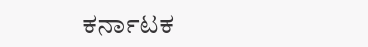ಕರ್ನಾಟಕ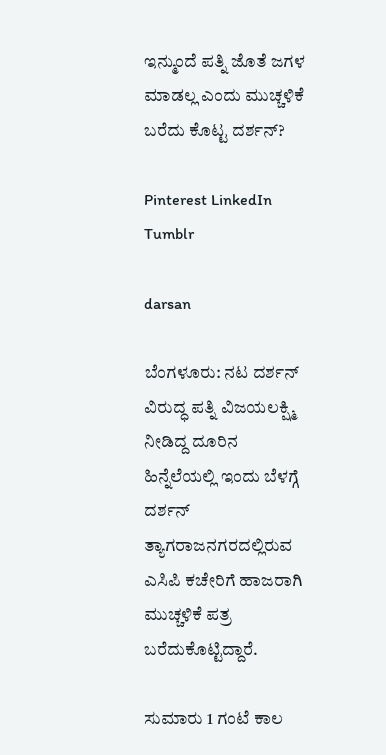ಇನ್ಮುಂದೆ ಪತ್ನಿ ಜೊತೆ ಜಗಳ ಮಾಡಲ್ಲ ಎಂದು ಮುಚ್ಚಳಿಕೆ ಬರೆದು ಕೊಟ್ಟ ದರ್ಶನ್?

Pinterest LinkedIn Tumblr

darsan

ಬೆಂಗಳೂರು: ನಟ ದರ್ಶನ್ ವಿರುದ್ಧ ಪತ್ನಿ ವಿಜಯಲಕ್ಷ್ಮಿ ನೀಡಿದ್ದ ದೂರಿನ ಹಿನ್ನೆಲೆಯಲ್ಲಿ ಇಂದು ಬೆಳಗ್ಗೆ ದರ್ಶನ್ ತ್ಯಾಗರಾಜನಗರದಲ್ಲಿರುವ ಎಸಿಪಿ ಕಚೇರಿಗೆ ಹಾಜರಾಗಿ ಮುಚ್ಚಳಿಕೆ ಪತ್ರ ಬರೆದುಕೊಟ್ಟಿದ್ದಾರೆ.

ಸುಮಾರು 1 ಗಂಟೆ ಕಾಲ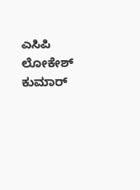ಎಸಿಪಿ ಲೋಕೇಶ್ ಕುಮಾರ್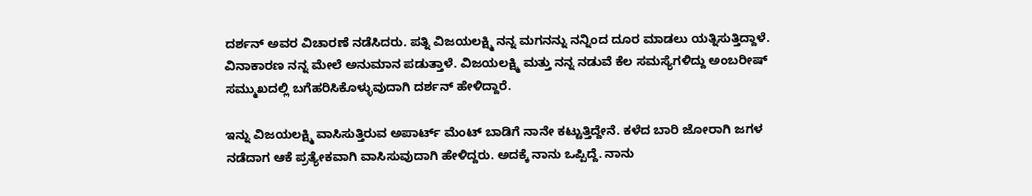ದರ್ಶನ್ ಅವರ ವಿಚಾರಣೆ ನಡೆಸಿದರು. ಪತ್ನಿ ವಿಜಯಲಕ್ಷ್ಮಿ ನನ್ನ ಮಗನನ್ನು ನನ್ನಿಂದ ದೂರ ಮಾಡಲು ಯತ್ನಿಸುತ್ತಿದ್ದಾಳೆ. ವಿನಾಕಾರಣ ನನ್ನ ಮೇಲೆ ಅನುಮಾನ ಪಡುತ್ತಾಳೆ. ವಿಜಯಲಕ್ಷ್ಮಿ ಮತ್ತು ನನ್ನ ನಡುವೆ ಕೆಲ ಸಮಸ್ಯೆಗಳಿದ್ದು ಅಂಬರೀಷ್ ಸಮ್ಮುಖದಲ್ಲಿ ಬಗೆಹರಿಸಿಕೊಳ್ಳುವುದಾಗಿ ದರ್ಶನ್ ಹೇಳಿದ್ದಾರೆ.

ಇನ್ನು ವಿಜಯಲಕ್ಷ್ಮಿ ವಾಸಿಸುತ್ತಿರುವ ಅಪಾರ್ಟ್ ಮೆಂಟ್ ಬಾಡಿಗೆ ನಾನೇ ಕಟ್ಟುತ್ತಿದ್ದೇನೆ. ಕಳೆದ ಬಾರಿ ಜೋರಾಗಿ ಜಗಳ ನಡೆದಾಗ ಆಕೆ ಪ್ರತ್ಯೇಕವಾಗಿ ವಾಸಿಸುವುದಾಗಿ ಹೇಳಿದ್ದರು. ಅದಕ್ಕೆ ನಾನು ಒಪ್ಪಿದ್ದೆ. ನಾನು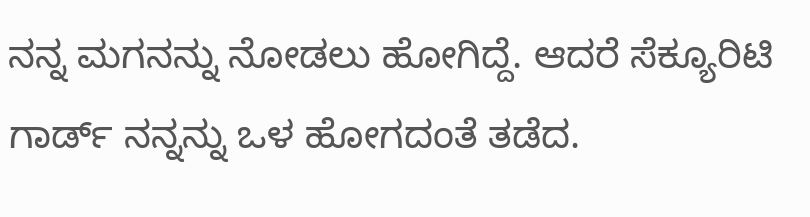ನನ್ನ ಮಗನನ್ನು ನೋಡಲು ಹೋಗಿದ್ದೆ. ಆದರೆ ಸೆಕ್ಯೂರಿಟಿ ಗಾರ್ಡ್ ನನ್ನನ್ನು ಒಳ ಹೋಗದಂತೆ ತಡೆದ.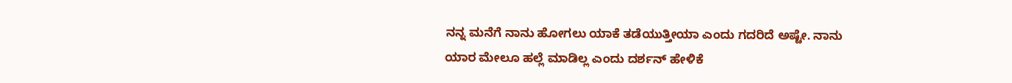ನನ್ನ ಮನೆಗೆ ನಾನು ಹೋಗಲು ಯಾಕೆ ತಡೆಯುತ್ತೀಯಾ ಎಂದು ಗದರಿದೆ ಅಷ್ಟೇ. ನಾನು ಯಾರ ಮೇಲೂ ಹಲ್ಲೆ ಮಾಡಿಲ್ಲ ಎಂದು ದರ್ಶನ್ ಹೇಳಿಕೆ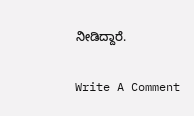ನೀಡಿದ್ದಾರೆ.

Write A Comment